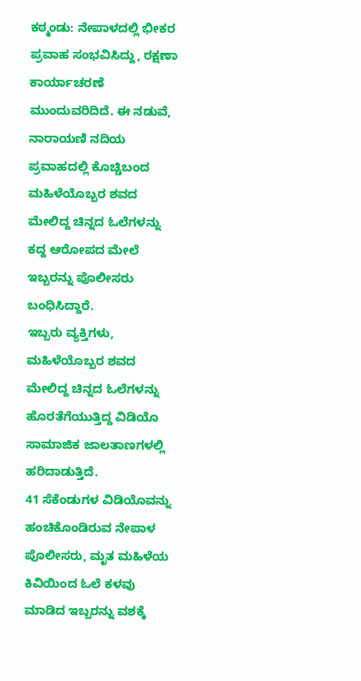ಕಠ್ಮಂಡು: ನೇಪಾಳದಲ್ಲಿ ಭೀಕರ ಪ್ರವಾಹ ಸಂಭವಿಸಿದ್ದು, ರಕ್ಷಣಾ ಕಾರ್ಯಾಚರಣೆ ಮುಂದುವರಿದಿದೆ. ಈ ನಡುವೆ, ನಾರಾಯಣಿ ನದಿಯ ಪ್ರವಾಹದಲ್ಲಿ ಕೊಚ್ಚಿಬಂದ ಮಹಿಳೆಯೊಬ್ಬರ ಶವದ ಮೇಲಿದ್ದ ಚಿನ್ನದ ಓಲೆಗಳನ್ನು ಕದ್ದ ಆರೋಪದ ಮೇಲೆ ಇಬ್ಬರನ್ನು ಪೊಲೀಸರು ಬಂಧಿಸಿದ್ದಾರೆ.
ಇಬ್ಬರು ವ್ಯಕ್ತಿಗಳು, ಮಹಿಳೆಯೊಬ್ಬರ ಶವದ ಮೇಲಿದ್ದ ಚಿನ್ನದ ಓಲೆಗಳನ್ನು ಹೊರತೆಗೆಯುತ್ತಿದ್ದ ವಿಡಿಯೊ ಸಾಮಾಜಿಕ ಜಾಲತಾಣಗಳಲ್ಲಿ ಹರಿದಾಡುತ್ತಿದೆ.
41 ಸೆಕೆಂಡುಗಳ ವಿಡಿಯೊವನ್ನು ಹಂಚಿಕೊಂಡಿರುವ ನೇಪಾಳ ಪೊಲೀಸರು, ಮೃತ ಮಹಿಳೆಯ ಕಿವಿಯಿಂದ ಓಲೆ ಕಳವು ಮಾಡಿದ ಇಬ್ಬರನ್ನು ವಶಕ್ಕೆ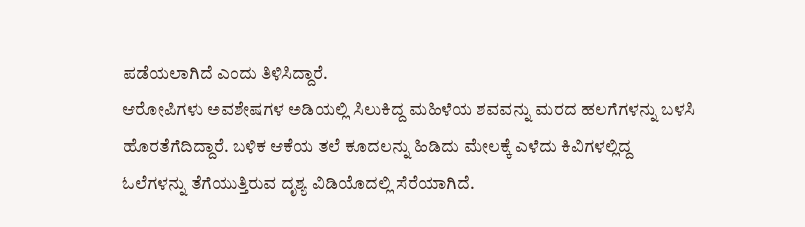ಪಡೆಯಲಾಗಿದೆ ಎಂದು ತಿಳಿಸಿದ್ದಾರೆ.
ಆರೋಪಿಗಳು ಅವಶೇಷಗಳ ಅಡಿಯಲ್ಲಿ ಸಿಲುಕಿದ್ದ ಮಹಿಳೆಯ ಶವವನ್ನು ಮರದ ಹಲಗೆಗಳನ್ನು ಬಳಸಿ ಹೊರತೆಗೆದಿದ್ದಾರೆ. ಬಳಿಕ ಆಕೆಯ ತಲೆ ಕೂದಲನ್ನು ಹಿಡಿದು ಮೇಲಕ್ಕೆ ಎಳೆದು ಕಿವಿಗಳಲ್ಲಿದ್ದ ಓಲೆಗಳನ್ನು ತೆಗೆಯುತ್ತಿರುವ ದೃಶ್ಯ ವಿಡಿಯೊದಲ್ಲಿ ಸೆರೆಯಾಗಿದೆ.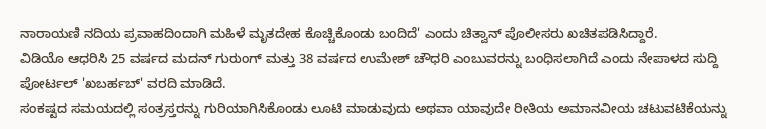ನಾರಾಯಣಿ ನದಿಯ ಪ್ರವಾಹದಿಂದಾಗಿ ಮಹಿಳೆ ಮೃತದೇಹ ಕೊಚ್ಚಿಕೊಂಡು ಬಂದಿದೆ' ಎಂದು ಚಿತ್ವಾನ್ ಪೊಲೀಸರು ಖಚಿತಪಡಿಸಿದ್ದಾರೆ.
ವಿಡಿಯೊ ಆಧರಿಸಿ 25 ವರ್ಷದ ಮದನ್ ಗುರುಂಗ್ ಮತ್ತು 38 ವರ್ಷದ ಉಮೇಶ್ ಚೌಧರಿ ಎಂಬುವರನ್ನು ಬಂಧಿಸಲಾಗಿದೆ ಎಂದು ನೇಪಾಳದ ಸುದ್ದಿ ಪೋರ್ಟಲ್ 'ಖಬರ್ಹಬ್' ವರದಿ ಮಾಡಿದೆ.
ಸಂಕಷ್ಟದ ಸಮಯದಲ್ಲಿ ಸಂತ್ರಸ್ತರನ್ನು ಗುರಿಯಾಗಿಸಿಕೊಂಡು ಲೂಟಿ ಮಾಡುವುದು ಅಥವಾ ಯಾವುದೇ ರೀತಿಯ ಅಮಾನವೀಯ ಚಟುವಟಿಕೆಯನ್ನು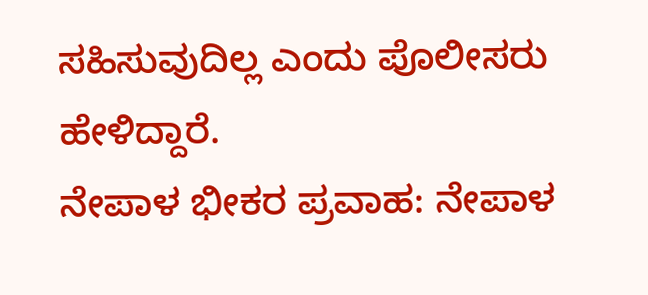ಸಹಿಸುವುದಿಲ್ಲ ಎಂದು ಪೊಲೀಸರು ಹೇಳಿದ್ದಾರೆ.
ನೇಪಾಳ ಭೀಕರ ಪ್ರವಾಹ: ನೇಪಾಳ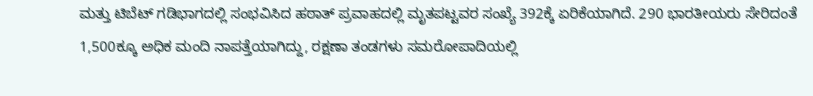ಮತ್ತು ಟಿಬೆಟ್ ಗಡಿಭಾಗದಲ್ಲಿ ಸಂಭವಿಸಿದ ಹಠಾತ್ ಪ್ರವಾಹದಲ್ಲಿ ಮೃತಪಟ್ಟವರ ಸಂಖ್ಯೆ 392ಕ್ಕೆ ಏರಿಕೆಯಾಗಿದೆ. 290 ಭಾರತೀಯರು ಸೇರಿದಂತೆ 1,500ಕ್ಕೂ ಅಧಿಕ ಮಂದಿ ನಾಪತ್ತೆಯಾಗಿದ್ದು, ರಕ್ಷಣಾ ತಂಡಗಳು ಸಮರೋಪಾದಿಯಲ್ಲಿ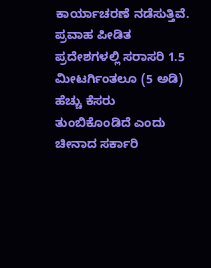ಕಾರ್ಯಾಚರಣೆ ನಡೆಸುತ್ತಿವೆ.
ಪ್ರವಾಹ ಪೀಡಿತ ಪ್ರದೇಶಗಳಲ್ಲಿ ಸರಾಸರಿ 1.5 ಮೀಟರ್ಗಿಂತಲೂ (5 ಅಡಿ) ಹೆಚ್ಚು ಕೆಸರು ತುಂಬಿಕೊಂಡಿದೆ ಎಂದು ಚೀನಾದ ಸರ್ಕಾರಿ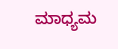ಮಾಧ್ಯಮ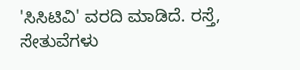'ಸಿಸಿಟಿವಿ' ವರದಿ ಮಾಡಿದೆ. ರಸ್ತೆ, ಸೇತುವೆಗಳು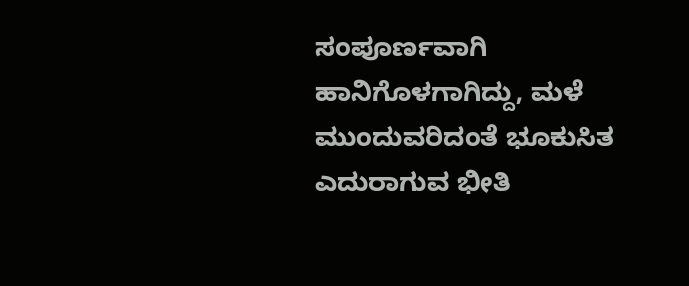ಸಂಪೂರ್ಣವಾಗಿ ಹಾನಿಗೊಳಗಾಗಿದ್ದು, ಮಳೆ ಮುಂದುವರಿದಂತೆ ಭೂಕುಸಿತ ಎದುರಾಗುವ ಭೀತಿ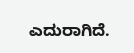ಎದುರಾಗಿದೆ.